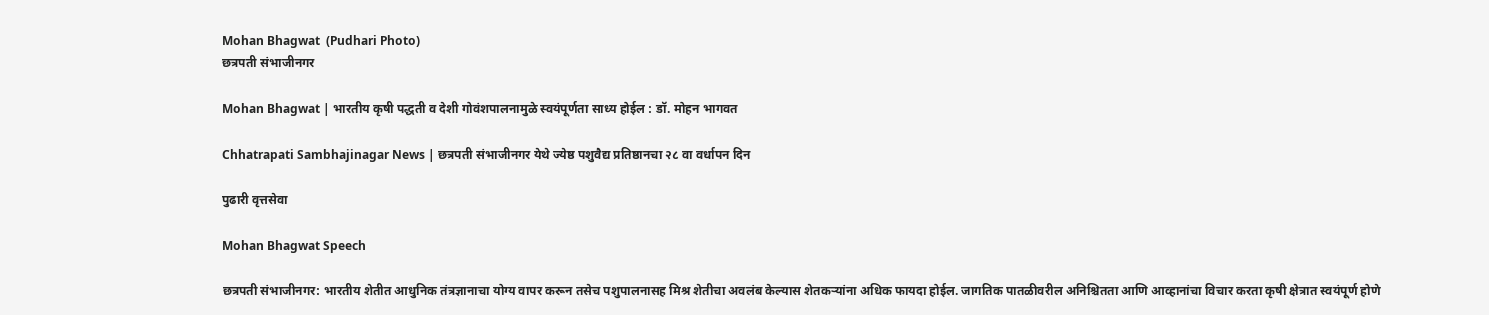Mohan Bhagwat  (Pudhari Photo)
छत्रपती संभाजीनगर

Mohan Bhagwat | भारतीय कृषी पद्धती व देशी गोवंशपालनामुळे स्वयंपूर्णता साध्य होईल : डॉ. मोहन भागवत

Chhatrapati Sambhajinagar News | छत्रपती संभाजीनगर येथे ज्येष्ठ पशुवैद्य प्रतिष्ठानचा २८ वा वर्धापन दिन

पुढारी वृत्तसेवा

Mohan Bhagwat Speech

छत्रपती संभाजीनगर: भारतीय शेतीत आधुनिक तंत्रज्ञानाचा योग्य वापर करून तसेच पशुपालनासह मिश्र शेतीचा अवलंब केल्यास शेतकऱ्यांना अधिक फायदा होईल. जागतिक पातळीवरील अनिश्चितता आणि आव्हानांचा विचार करता कृषी क्षेत्रात स्वयंपूर्ण होणे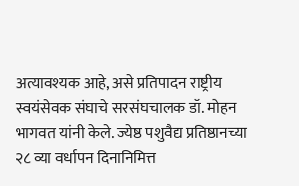अत्यावश्यक आहे, असे प्रतिपादन राष्ट्रीय स्वयंसेवक संघाचे सरसंघचालक डॉ. मोहन भागवत यांनी केले. ज्येष्ठ पशुवैद्य प्रतिष्ठानच्या २८ व्या वर्धापन दिनानिमित्त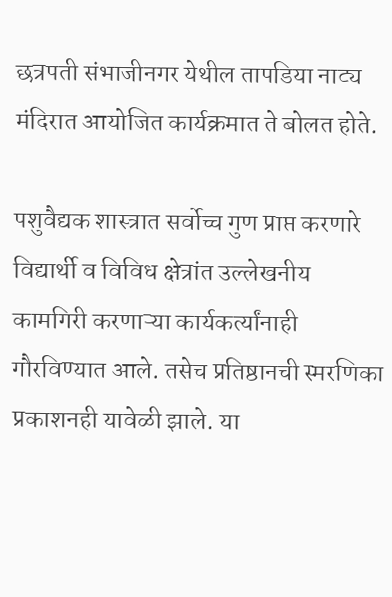छत्रपती संभाजीनगर येथील तापडिया नाट्य मंदिरात आयोजित कार्यक्रमात ते बोलत होते.

पशुवैद्यक शास्त्रात सर्वोच्च गुण प्राप्त करणारे विद्यार्थी व विविध क्षेत्रांत उल्लेखनीय कामगिरी करणाऱ्या कार्यकर्त्यांनाही गौरविण्यात आले. तसेच प्रतिष्ठानची स्मरणिका प्रकाशनही यावेळी झाले. या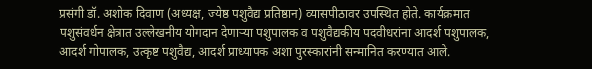प्रसंगी डॉ. अशोक दिवाण (अध्यक्ष, ज्येष्ठ पशुवैद्य प्रतिष्ठान) व्यासपीठावर उपस्थित होते. कार्यक्रमात पशुसंवर्धन क्षेत्रात उल्लेखनीय योगदान देणाऱ्या पशुपालक व पशुवैद्यकीय पदवीधरांना आदर्श पशुपालक, आदर्श गोपालक, उत्कृष्ट पशुवैद्य, आदर्श प्राध्यापक अशा पुरस्कारांनी सन्मानित करण्यात आले.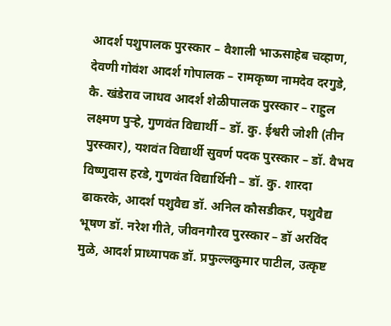आदर्श पशुपालक पुरस्कार – वैशाली भाऊसाहेब चव्हाण, देवणी गोवंश आदर्श गोपालक – रामकृष्ण नामदेव दरगुडे, कै. खंडेराव जाधव आदर्श शेळीपालक पुरस्कार – राहुल लक्ष्मण पुऱ्हे, गुणवंत विद्यार्थी – डॉ. कु. ईश्वरी जोशी (तीन पुरस्कार), यशवंत विद्यार्थी सुवर्ण पदक पुरस्कार – डॉ. वैभव विष्णुदास हरडे, गुणवंत विद्यार्थिनी – डॉ. कु. शारदा ढाकरके, आदर्श पशुवैद्य डॉ. अनिल कौसडीकर, पशुवैद्य भूषण डॉ. नरेश गीते, जीवनगौरव पुरस्कार – डॉ अरविंद मुळे, आदर्श प्राध्यापक डॉ. प्रफुल्लकुमार पाटील, उत्कृष्ट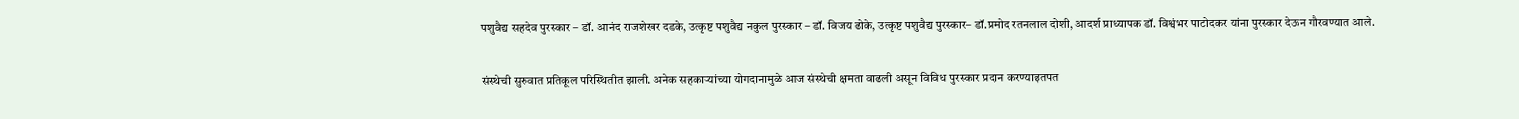पशुवैद्य सहदेव पुरस्कार – डॉ. आनंद राजशेखर दडके, उत्कृष्ट पशुवैद्य नकुल पुरस्कार – डॉ. विजय ढोके, उत्कृष्ट पशुवैद्य पुरस्कार– डॉ.प्रमोद रतनलाल दोशी, आदर्श प्राध्यापक डॉ. विश्वंभर पाटोदकर यांना पुरस्कार देऊन गौरवण्यात आले.

संस्थेची सुरुवात प्रतिकूल परिस्थितीत झाली. अनेक सहकाऱ्यांच्या योगदानामुळे आज संस्थेची क्षमता वाढली असून विविध पुरस्कार प्रदान करण्याइतपत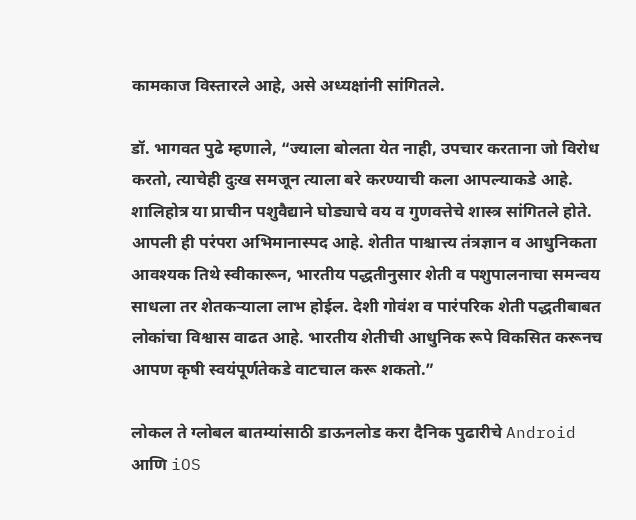कामकाज विस्तारले आहे, असे अध्यक्षांनी सांगितले.

डॉ. भागवत पुढे म्हणाले, “ज्याला बोलता येत नाही, उपचार करताना जो विरोध करतो, त्याचेही दुःख समजून त्याला बरे करण्याची कला आपल्याकडे आहे. शालिहोत्र या प्राचीन पशुवैद्याने घोड्याचे वय व गुणवत्तेचे शास्त्र सांगितले होते. आपली ही परंपरा अभिमानास्पद आहे. शेतीत पाश्चात्त्य तंत्रज्ञान व आधुनिकता आवश्यक तिथे स्वीकारून, भारतीय पद्धतीनुसार शेती व पशुपालनाचा समन्वय साधला तर शेतकऱ्याला लाभ होईल. देशी गोवंश व पारंपरिक शेती पद्धतीबाबत लोकांचा विश्वास वाढत आहे. भारतीय शेतीची आधुनिक रूपे विकसित करूनच आपण कृषी स्वयंपूर्णतेकडे वाटचाल करू शकतो.”

लोकल ते ग्लोबल बातम्यांसाठी डाऊनलोड करा दैनिक पुढारीचे Android आणि iOS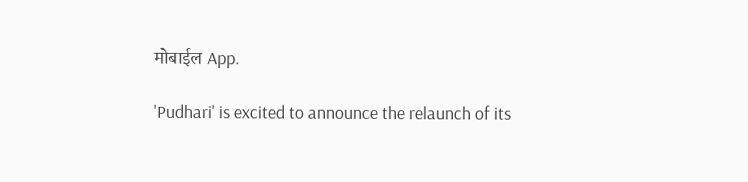मोबाईल App.

'Pudhari' is excited to announce the relaunch of its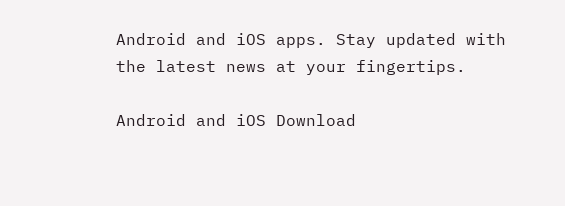Android and iOS apps. Stay updated with the latest news at your fingertips.

Android and iOS Download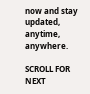now and stay updated, anytime, anywhere.

SCROLL FOR NEXT